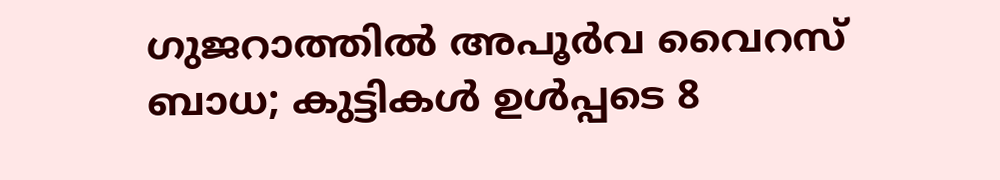ഗുജറാത്തില്‍ അപൂര്‍വ വൈറസ് ബാധ; കുട്ടികള്‍ ഉള്‍പ്പടെ 8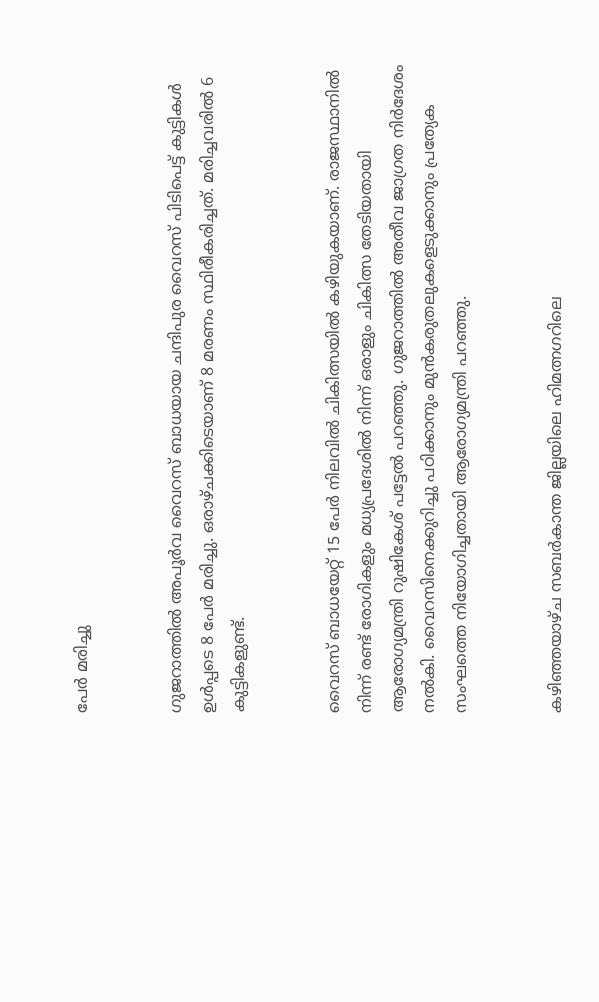പേര്‍ മരിച്ചു


ഗുജറാത്തില്‍ അപൂര്‍വ വൈറസ് ബാധയായ ചന്ദിപുര വൈറസ് പിടിപെട്ട് കുട്ടികള്‍ ഉള്‍പ്പടെ 8 പേര്‍ മരിച്ചു. ഒരാഴ്ചക്കിടെയാണ് 8 മരണം സ്ഥിരീകരിച്ചത്. മരിച്ചവരില്‍ 6 കുട്ടികളുണ്ട്.


വൈറസ് ബാധയേറ്റ് 15 പേര്‍ നിലവില്‍ ചികിത്സയില്‍ കഴിയുകയാണ്. രാജസ്ഥാനില്‍ നിന്ന് രണ്ട് രോഗികളും മധ്യപ്രദേശില്‍ നിന്ന് ഒരാളും ചികിത്സ തേടിയതായി ആരോഗ്യമന്ത്രി റുഷികേശ് പട്ടേല്‍ പറഞ്ഞു. ഗുജറാത്തില്‍ അതീവ ജാഗ്രത നിര്‍ദേശം നല്‍കി. വൈറസിനെക്കുറിച്ചു പഠിക്കാനും മുന്‍കരുതലുകളെടുക്കാനും പ്രത്യേക സംഘത്തെ നിയോഗിച്ചതായി ആരോഗ്യമന്ത്രി പറഞ്ഞു.


കഴിഞ്ഞയാഴ്ച സബര്‍കാന്ത ജില്ലയിലെ ഹിമത്നഗറിലെ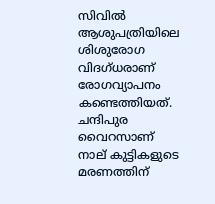സിവില്‍ ആശുപത്രിയിലെ ശിശുരോഗ വിദഗ്ധരാണ് രോഗവ്യാപനം കണ്ടെത്തിയത്. ചന്ദിപുര വൈറസാണ് നാല് കുട്ടികളുടെ മരണത്തിന്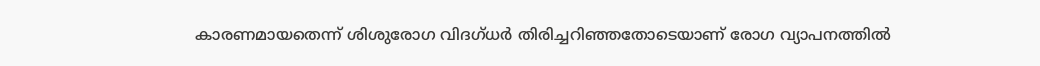കാരണമായതെന്ന് ശിശുരോഗ വിദഗ്ധര്‍ തിരിച്ചറിഞ്ഞതോടെയാണ് രോഗ വ്യാപനത്തില്‍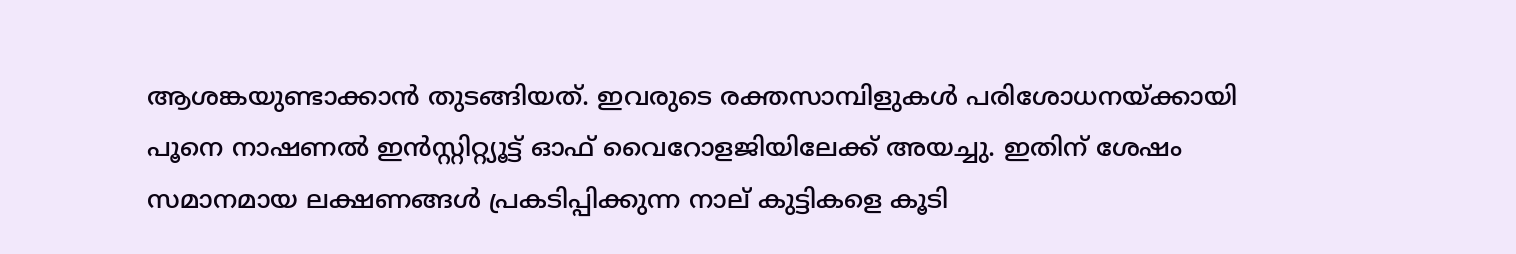ആശങ്കയുണ്ടാക്കാന്‍ തുടങ്ങിയത്. ഇവരുടെ രക്തസാമ്പിളുകള്‍ പരിശോധനയ്ക്കായി പൂനെ നാഷണല്‍ ഇന്‍സ്റ്റിറ്റ്യൂട്ട് ഓഫ് വൈറോളജിയിലേക്ക് അയച്ചു. ഇതിന് ശേഷം സമാനമായ ലക്ഷണങ്ങള്‍ പ്രകടിപ്പിക്കുന്ന നാല് കുട്ടികളെ കൂടി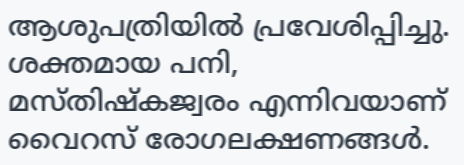ആശുപത്രിയില്‍ പ്രവേശിപ്പിച്ചു.
ശക്തമായ പനി, മസ്തിഷ്‌കജ്വരം എന്നിവയാണ് വൈറസ് രോഗലക്ഷണങ്ങള്‍.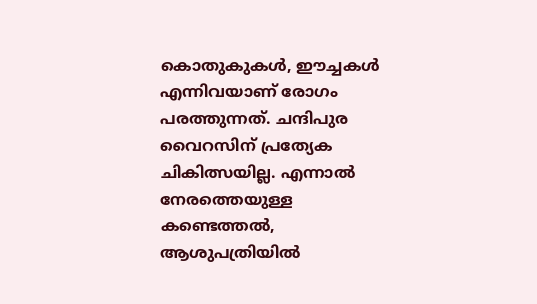കൊതുകുകള്‍, ഈച്ചകള്‍ എന്നിവയാണ് രോഗം പരത്തുന്നത്. ചന്ദിപുര വൈറസിന് പ്രത്യേക ചികിത്സയില്ല. എന്നാല്‍ നേരത്തെയുള്ള കണ്ടെത്തല്‍, ആശുപത്രിയില്‍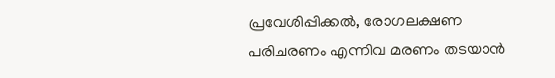പ്രവേശിപ്പിക്കല്‍, രോഗലക്ഷണ പരിചരണം എന്നിവ മരണം തടയാന്‍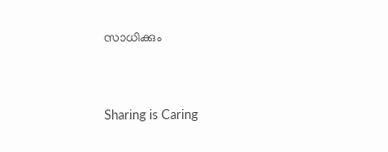സാധിക്കും



Sharing is Caring